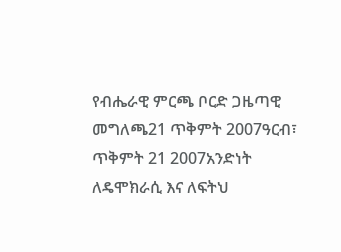የብሔራዊ ምርጫ ቦርድ ጋዜጣዊ መግለጫ21 ጥቅምት 2007ዓርብ፣ ጥቅምት 21 2007አንድነት ለዴሞክራሲ እና ለፍትህ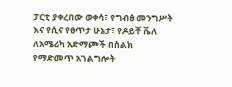ፓርቲ ያቀረበው ወቀሳ፣ የግብፅ መንግሥት እና የሲና የፀጥታ ሁኔታ፣ የዶይቸ ቬለ ለአሜሪካ አድማጮች በስልክ የማድመጥ አገልግሎት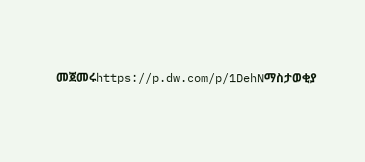መጀመሩhttps://p.dw.com/p/1DehNማስታወቂያ